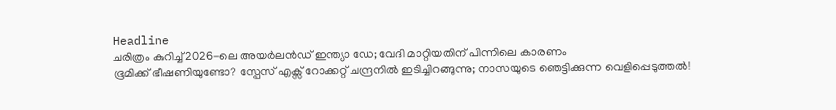Headline
ചരിത്രം കുറിച്ച് 2026-ലെ അയർലൻഡ് ഇന്ത്യാ ഡേ; വേദി മാറ്റിയതിന് പിന്നിലെ കാരണം
ഭൂമിക്ക് ഭീഷണിയുണ്ടോ? സ്പേസ് എക്സ് റോക്കറ്റ് ചന്ദ്രനിൽ ഇടിച്ചിറങ്ങുന്നു; നാസയുടെ ഞെട്ടിക്കുന്ന വെളിപ്പെടുത്തൽ!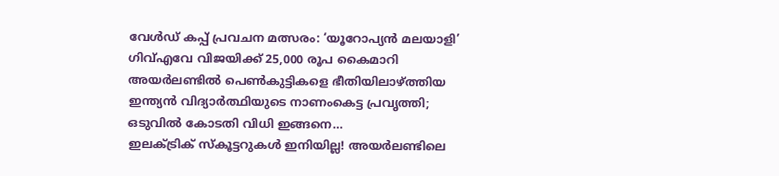വേൾഡ് കപ്പ് പ്രവചന മത്സരം: ‘യൂറോപ്യൻ മലയാളി’ ഗിവ്‌എവേ വിജയിക്ക് 25,000 രൂപ കൈമാറി
അയർലണ്ടിൽ പെൺകുട്ടികളെ ഭീതിയിലാഴ്ത്തിയ ഇന്ത്യൻ വിദ്യാർത്ഥിയുടെ നാണംകെട്ട പ്രവൃത്തി; ഒടുവിൽ കോടതി വിധി ഇങ്ങനെ…
ഇലക്ട്രിക് സ്കൂട്ടറുകൾ ഇനിയില്ല! അയർലണ്ടിലെ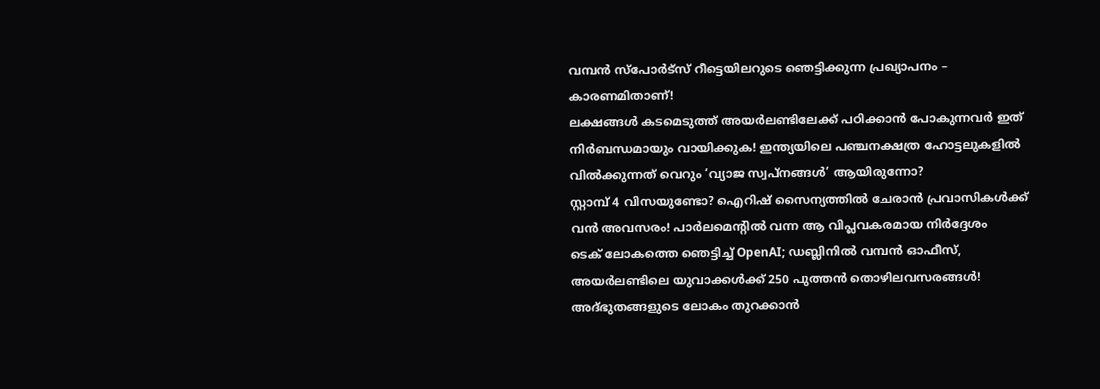വമ്പൻ സ്പോർട്സ് റീട്ടെയിലറുടെ ഞെട്ടിക്കുന്ന പ്രഖ്യാപനം – കാരണമിതാണ്!
ലക്ഷങ്ങൾ കടമെടുത്ത് അയർലണ്ടിലേക്ക് പഠിക്കാൻ പോകുന്നവർ ഇത് നിർബന്ധമായും വായിക്കുക! ഇന്ത്യയിലെ പഞ്ചനക്ഷത്ര ഹോട്ടലുകളിൽ വിൽക്കുന്നത് വെറും ‘വ്യാജ സ്വപ്നങ്ങൾ’ ആയിരുന്നോ?
സ്റ്റാമ്പ് 4 വിസയുണ്ടോ? ഐറിഷ് സൈന്യത്തിൽ ചേരാൻ പ്രവാസികൾക്ക് വൻ അവസരം! പാർലമെന്റിൽ വന്ന ആ വിപ്ലവകരമായ നിർദ്ദേശം
ടെക് ലോകത്തെ ഞെട്ടിച്ച് OpenAI; ഡബ്ലിനിൽ വമ്പൻ ഓഫീസ്, അയർലണ്ടിലെ യുവാക്കൾക്ക് 250 പുത്തൻ തൊഴിലവസരങ്ങൾ!
അദ്ഭുതങ്ങളുടെ ലോകം തുറക്കാൻ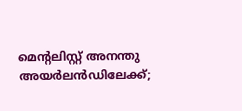മെന്റലിസ്റ്റ് അനന്തു അയർലൻഡിലേക്ക്;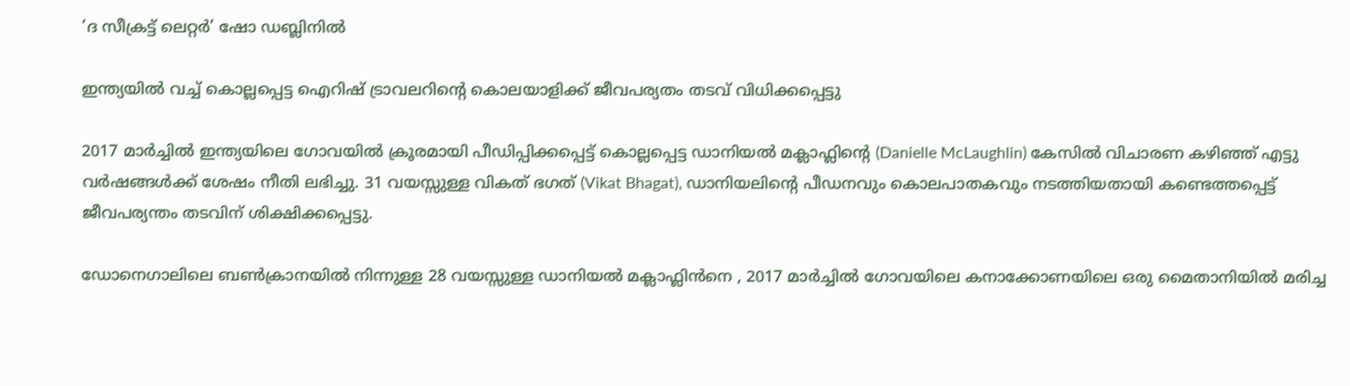‘ദ സീക്രട്ട് ലെറ്റർ’ ഷോ ഡബ്ലിനിൽ

ഇന്ത്യയിൽ വച്ച് കൊല്ലപ്പെട്ട ഐറിഷ് ട്രാവലറിന്റെ കൊലയാളിക്ക് ജീവപര്യതം തടവ് വിധിക്കപ്പെട്ടു

2017 മാർച്ചിൽ ഇന്ത്യയിലെ ഗോവയിൽ ക്രൂരമായി പീഡിപ്പിക്കപ്പെട്ട് കൊല്ലപ്പെട്ട ഡാനിയൽ മക്ലാഫ്ലിന്റെ (Danielle McLaughlin) കേസിൽ വിചാരണ കഴിഞ്ഞ് എട്ടു വർഷങ്ങൾക്ക് ശേഷം നീതി ലഭിച്ചു. 31 വയസ്സുള്ള വികത് ഭഗത് (Vikat Bhagat), ഡാനിയലിന്റെ പീഡനവും കൊലപാതകവും നടത്തിയതായി കണ്ടെത്തപ്പെട്ട് ജീവപര്യന്തം തടവിന് ശിക്ഷിക്കപ്പെട്ടു.

ഡോനെഗാലിലെ ബൺക്രാനയിൽ നിന്നുള്ള 28 വയസ്സുള്ള ഡാനിയൽ മക്ലാഫ്ലിൻനെ , 2017 മാർച്ചിൽ ഗോവയിലെ കനാക്കോണയിലെ ഒരു മൈതാനിയിൽ മരിച്ച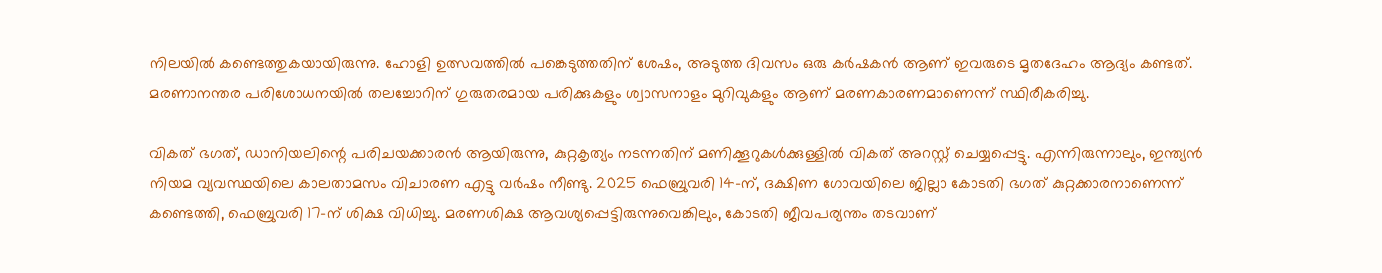നിലയിൽ കണ്ടെത്തുകയായിരുന്നു. ഹോളി ഉത്സവത്തിൽ പങ്കെടുത്തതിന് ശേഷം, അടുത്ത ദിവസം ഒരു കർഷകൻ ആണ് ഇവരുടെ മൃതദേഹം ആദ്യം കണ്ടത്. മരണാനന്തര പരിശോധനയിൽ തലച്ചോറിന് ഗുരുതരമായ പരിക്കുകളും ശ്വാസനാളം മുറിവുകളും ആണ് മരണകാരണമാണെന്ന് സ്ഥിരീകരിച്ചു.

വികത് ഭഗത്, ഡാനിയലിന്റെ പരിചയക്കാരൻ ആയിരുന്നു, കുറ്റകൃത്യം നടന്നതിന് മണിക്കൂറുകൾക്കുള്ളിൽ വികത് അറസ്റ്റ് ചെയ്യപ്പെട്ടു. എന്നിരുന്നാലും, ഇന്ത്യൻ നിയമ വ്യവസ്ഥയിലെ കാലതാമസം വിചാരണ എട്ടു വർഷം നീണ്ടു. 2025 ഫെബ്രുവരി 14-ന്, ദക്ഷിണ ഗോവയിലെ ജില്ലാ കോടതി ഭഗത് കുറ്റക്കാരനാണെന്ന് കണ്ടെത്തി, ഫെബ്രുവരി 17-ന് ശിക്ഷ വിധിച്ചു. മരണശിക്ഷ ആവശ്യപ്പെട്ടിരുന്നുവെങ്കിലും, കോടതി ജീവപര്യന്തം തടവാണ്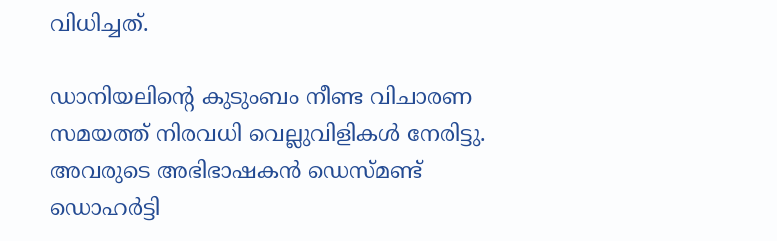വിധിച്ചത്.

ഡാനിയലിന്റെ കുടുംബം നീണ്ട വിചാരണ സമയത്ത് നിരവധി വെല്ലുവിളികൾ നേരിട്ടു. അവരുടെ അഭിഭാഷകൻ ഡെസ്മണ്ട് ഡൊഹർട്ടി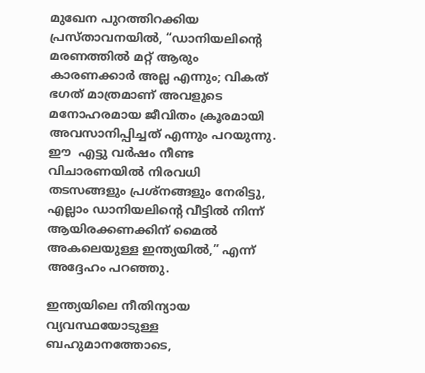മുഖേന പുറത്തിറക്കിയ പ്രസ്താവനയിൽ, “ഡാനിയലിന്റെ മരണത്തിൽ മറ്റ് ആരും കാരണക്കാർ അല്ല എന്നും; വികത് ഭഗത് മാത്രമാണ് അവളുടെ മനോഹരമായ ജീവിതം ക്രൂരമായി അവസാനിപ്പിച്ചത് എന്നും പറയുന്നു. ഈ  എട്ടു വർഷം നീണ്ട വിചാരണയിൽ നിരവധി തടസങ്ങളും പ്രശ്നങ്ങളും നേരിട്ടു, എല്ലാം ഡാനിയലിന്റെ വീട്ടിൽ നിന്ന് ആയിരക്കണക്കിന് മൈൽ അകലെയുള്ള ഇന്ത്യയിൽ,” എന്ന് അദ്ദേഹം പറഞ്ഞു.

ഇന്ത്യയിലെ നീതിന്യായ വ്യവസ്ഥയോടുള്ള ബഹുമാനത്തോടെ,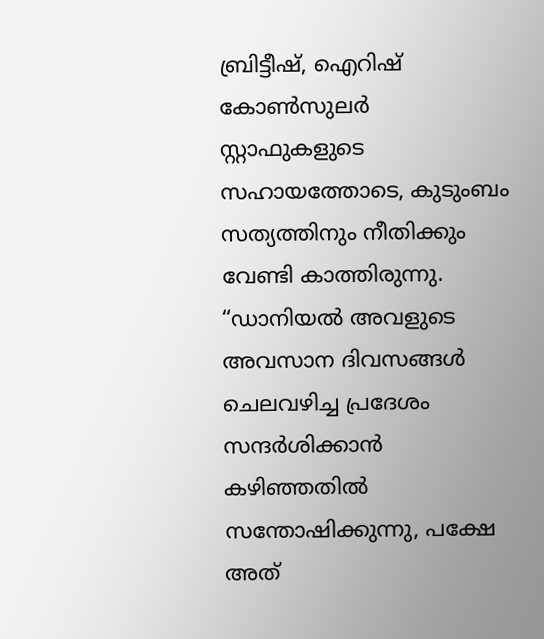ബ്രിട്ടീഷ്, ഐറിഷ് കോൺസുലർ സ്റ്റാഫുകളുടെ സഹായത്തോടെ, കുടുംബം സത്യത്തിനും നീതിക്കും വേണ്ടി കാത്തിരുന്നു. “ഡാനിയൽ അവളുടെ അവസാന ദിവസങ്ങൾ ചെലവഴിച്ച പ്രദേശം സന്ദർശിക്കാൻ കഴിഞ്ഞതിൽ സന്തോഷിക്കുന്നു, പക്ഷേ അത്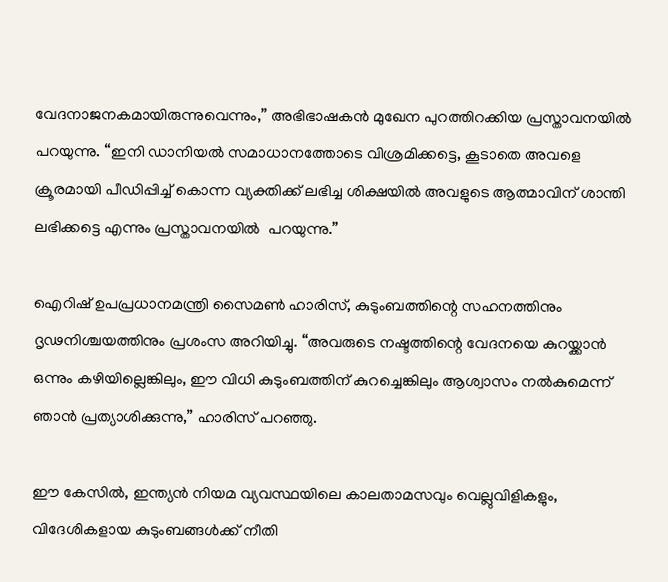വേദനാജനകമായിരുന്നുവെന്നും,” അഭിഭാഷകൻ മുഖേന പുറത്തിറക്കിയ പ്രസ്താവനയിൽ പറയുന്നു. “ഇനി ഡാനിയൽ സമാധാനത്തോടെ വിശ്രമിക്കട്ടെ, കൂടാതെ അവളെ ക്രൂരമായി പീഡിപ്പിച്ച് കൊന്ന വ്യക്തിക്ക് ലഭിച്ച ശിക്ഷയിൽ അവളുടെ ആത്മാവിന് ശാന്തി  ലഭിക്കട്ടെ എന്നും പ്രസ്താവനയിൽ  പറയുന്നു.”

ഐറിഷ് ഉപപ്രധാനമന്ത്രി സൈമൺ ഹാരിസ്, കുടുംബത്തിന്റെ സഹനത്തിനും ദൃഢനിശ്ചയത്തിനും പ്രശംസ അറിയിച്ചു. “അവരുടെ നഷ്ടത്തിന്റെ വേദനയെ കുറയ്ക്കാൻ ഒന്നും കഴിയില്ലെങ്കിലും, ഈ വിധി കുടുംബത്തിന് കുറച്ചെങ്കിലും ആശ്വാസം നൽകുമെന്ന് ഞാൻ പ്രത്യാശിക്കുന്നു,” ഹാരിസ് പറഞ്ഞു.

ഈ കേസിൽ, ഇന്ത്യൻ നിയമ വ്യവസ്ഥയിലെ കാലതാമസവും വെല്ലുവിളികളും, വിദേശികളായ കുടുംബങ്ങൾക്ക് നീതി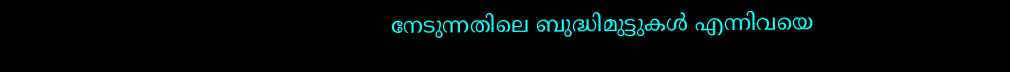നേടുന്നതിലെ ബുദ്ധിമുട്ടുകൾ എന്നിവയെ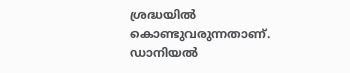ശ്രദ്ധയിൽ കൊണ്ടുവരുന്നതാണ്. ഡാനിയൽ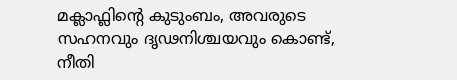മക്ലാഫ്ലിന്റെ കുടുംബം, അവരുടെ സഹനവും ദൃഢനിശ്ചയവും കൊണ്ട്, നീതി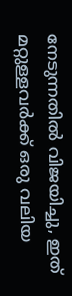നേടുന്നതിൽ വിജയിച്ചു, ഇത് മറ്റുള്ളവർക്ക് ഒരു വലിയ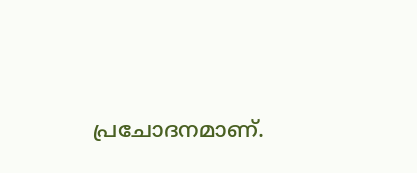പ്രചോദനമാണ്.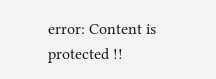error: Content is protected !!